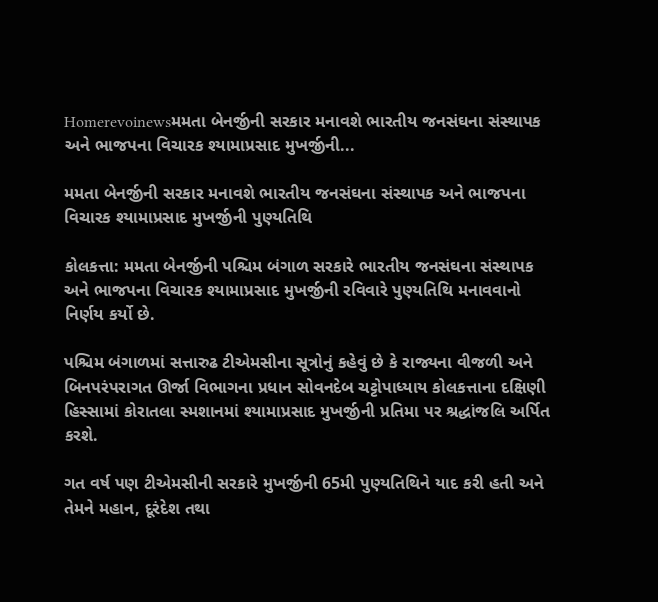Homerevoinewsમમતા બેનર્જીની સરકાર મનાવશે ભારતીય જનસંઘના સંસ્થાપક અને ભાજપના વિચારક શ્યામાપ્રસાદ મુખર્જીની...

મમતા બેનર્જીની સરકાર મનાવશે ભારતીય જનસંઘના સંસ્થાપક અને ભાજપના વિચારક શ્યામાપ્રસાદ મુખર્જીની પુણ્યતિથિ

કોલકત્તા: મમતા બેનર્જીની પશ્ચિમ બંગાળ સરકારે ભારતીય જનસંઘના સંસ્થાપક અને ભાજપના વિચારક શ્યામાપ્રસાદ મુખર્જીની રવિવારે પુણ્યતિથિ મનાવવાનો નિર્ણય કર્યો છે.

પશ્ચિમ બંગાળમાં સત્તારુઢ ટીએમસીના સૂત્રોનું કહેવું છે કે રાજ્યના વીજળી અને બિનપરંપરાગત ઊર્જા વિભાગના પ્રધાન સોવનદેબ ચટ્ટોપાધ્યાય કોલકત્તાના દક્ષિણી હિસ્સામાં કોરાતલા સ્મશાનમાં શ્યામાપ્રસાદ મુખર્જીની પ્રતિમા પર શ્રદ્ધાંજલિ અર્પિત કરશે.

ગત વર્ષ પણ ટીએમસીની સરકારે મુખર્જીની 65મી પુણ્યતિથિને યાદ કરી હતી અને તેમને મહાન, દૂરંદેશ તથા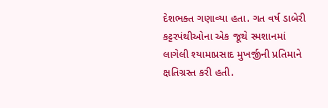દેશભક્ત ગણાવ્યા હતા. ગત વર્ષ ડાબેરી કટ્ટરપંથીઓના એક જૂથે સ્મશાનમાં લાગેલી શ્યામાપ્રસાદ મુખર્જીની પ્રતિમાને ક્ષતિગ્રસ્ત કરી હતી.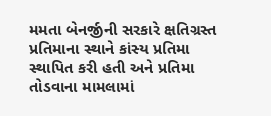મમતા બેનર્જીની સરકારે ક્ષતિગ્રસ્ત પ્રતિમાના સ્થાને કાંસ્ય પ્રતિમા સ્થાપિત કરી હતી અને પ્રતિમા તોડવાના મામલામાં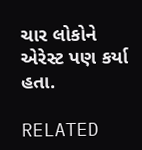ચાર લોકોને એરેસ્ટ પણ કર્યા હતા.

RELATED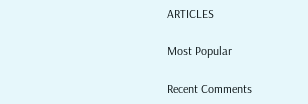ARTICLES

Most Popular

Recent Comments